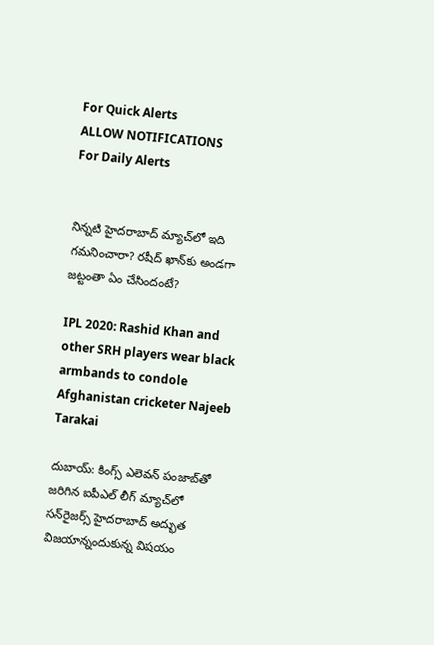For Quick Alerts
ALLOW NOTIFICATIONS
For Daily Alerts


నిన్నటి హైదరాబాద్‌ మ్యాచ్‌లో ఇది గమనించారా? రషీద్ ఖాన్‌కు అండగా జట్టంతా ఏం చేసిందంటే?

IPL 2020: Rashid Khan and other SRH players wear black armbands to condole Afghanistan cricketer Najeeb Tarakai

దుబాయ్‌: కింగ్స్ ఎలెవన్ పంజాబ్‌తో జరిగిన ఐపీఎల్ లీగ్ మ్యాచ్‌లో సన్‌రైజర్స్ హైదరాబాద్ అద్భుత విజయాన్నందుకున్న విషయం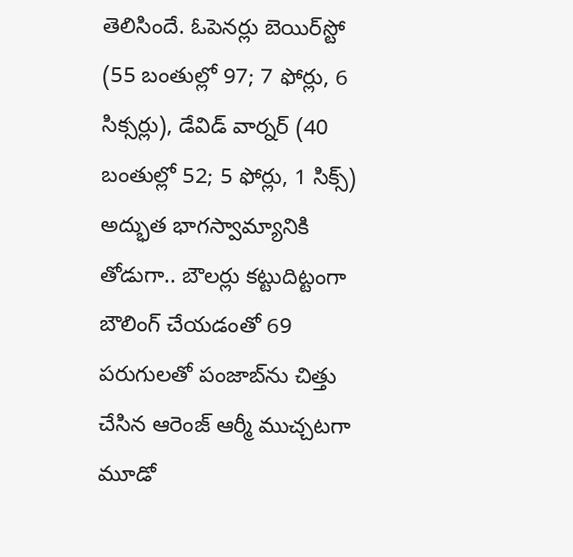తెలిసిందే. ఓపెనర్లు బెయిర్‌స్టో (55 బంతుల్లో 97; 7 ఫోర్లు, 6 సిక్సర్లు), డేవిడ్ వార్నర్‌ (40 బంతుల్లో 52; 5 ఫోర్లు, 1 సిక్స్‌) అద్భుత భాగస్వామ్యానికి తోడుగా.. బౌలర్లు కట్టుదిట్టంగా బౌలింగ్ చేయడంతో 69 పరుగులతో పంజాబ్‌ను చిత్తు చేసిన ఆరెంజ్ ఆర్మీ ముచ్చటగా మూడో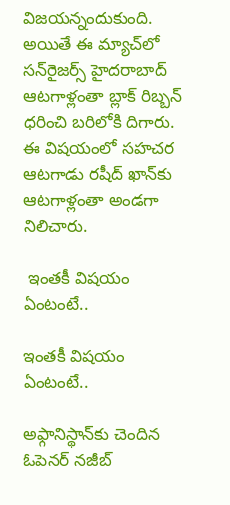విజయన్నందుకుంది. అయితే ఈ మ్యాచ్‌లో సన్‌రైజర్స్ హైదరాబాద్ ఆటగాళ్లంతా బ్లాక్ రిబ్బన్ ధరించి బరిలోకి దిగారు. ఈ విషయంలో సహచర ఆటగాడు రషీద్ ఖాన్‌కు ఆటగాళ్లంతా అండగా నిలిచారు.

 ఇంతకీ విషయం ఏంటంటే..

ఇంతకీ విషయం ఏంటంటే..

అఫ్గానిస్థాన్‌కు చెందిన ఓపెనర్ నజీబ్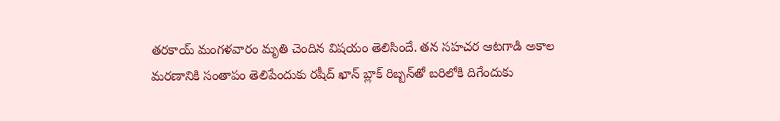తరకాయ్ మంగళవారం మృతి చెందిన విషయం తెలిసిందే. తన సహచర ఆటగాడి అకాల మరణానికి సంతాపం తెలిపేందుకు రషీద్ ఖాన్ బ్లాక్ రిబ్బన్‌తో బరిలోకి దిగేందుకు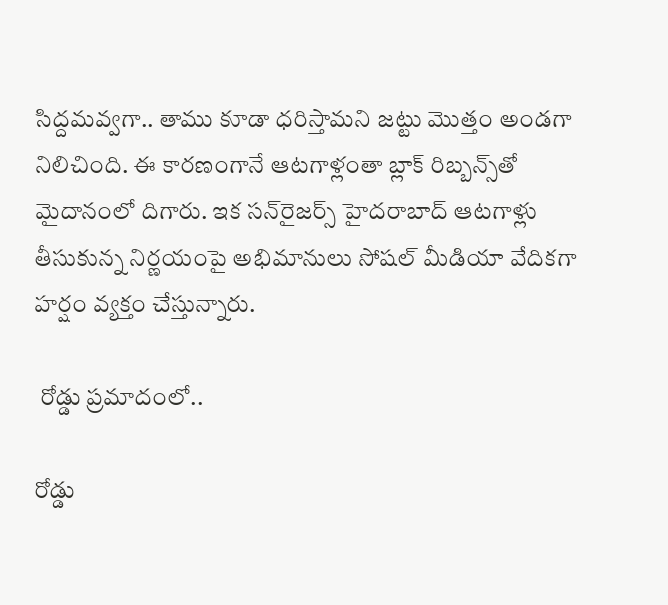సిద్దమవ్వగా.. తాము కూడా ధరిస్తామని జట్టు మొత్తం అండగా నిలిచింది. ఈ కారణంగానే ఆటగాళ్లంతా బ్లాక్ రిబ్బన్స్‌తో మైదానంలో దిగారు. ఇక సన్‌రైజర్స్ హైదరాబాద్ ఆటగాళ్లు తీసుకున్న నిర్ణయంపై అభిమానులు సోషల్ మీడియా వేదికగా హర్షం వ్యక్తం చేస్తున్నారు.

 రోడ్డు ప్రమాదంలో..

రోడ్డు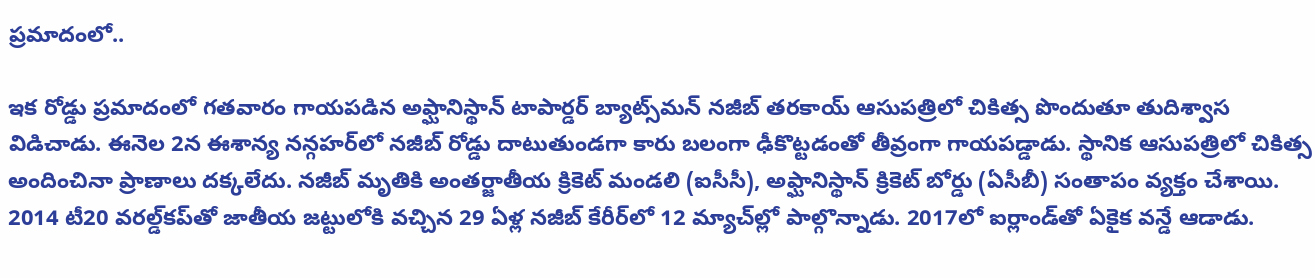ప్రమాదంలో..

ఇక రోడ్డు ప్రమాదంలో గతవారం గాయపడిన అఫ్ఘానిస్థాన్‌ టాపార్డర్‌ బ్యాట్స్‌మన్‌ నజీబ్‌ తరకాయ్‌ ఆసుపత్రిలో చికిత్స పొందుతూ తుదిశ్వాస విడిచాడు. ఈనెల 2న ఈశాన్య నన్గహర్‌లో నజీబ్‌ రోడ్డు దాటుతుండగా కారు బలంగా ఢీకొట్టడంతో తీవ్రంగా గాయపడ్డాడు. స్థానిక ఆసుపత్రిలో చికిత్స అందించినా ప్రాణాలు దక్కలేదు. నజీబ్‌ మృతికి అంతర్జాతీయ క్రికెట్‌ మండలి (ఐసీసీ), అఫ్ఘానిస్థాన్‌ క్రికెట్‌ బోర్డు (ఏసీబీ) సంతాపం వ్యక్తం చేశాయి. 2014 టీ20 వరల్డ్‌కప్‌తో జాతీయ జట్టులోకి వచ్చిన 29 ఏళ్ల నజీబ్‌ కేరీర్‌లో 12 మ్యాచ్‌ల్లో పాల్గొన్నాడు. 2017లో ఐర్లాండ్‌తో ఏకైక వన్డే ఆడాడు.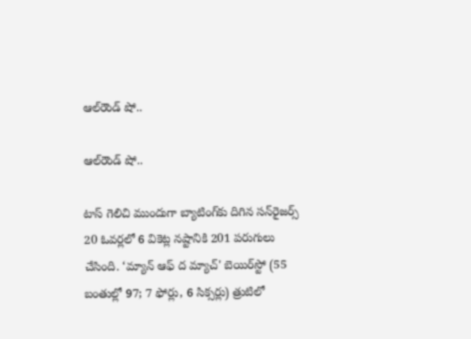ఆల్‌రౌండ్ షో..

ఆల్‌రౌండ్ షో..

టాస్‌ గెలిచి ముందుగా బ్యాటింగ్‌కు దిగిన సన్‌రైజర్స్‌ 20 ఓవర్లలో 6 వికెట్ల నష్టానికి 201 పరుగులు చేసింది. ‘మ్యాన్‌ ఆఫ్‌ ద మ్యాచ్‌' బెయిర్‌స్టో (55 బంతుల్లో 97; 7 ఫోర్లు, 6 సిక్సర్లు) త్రుటిలో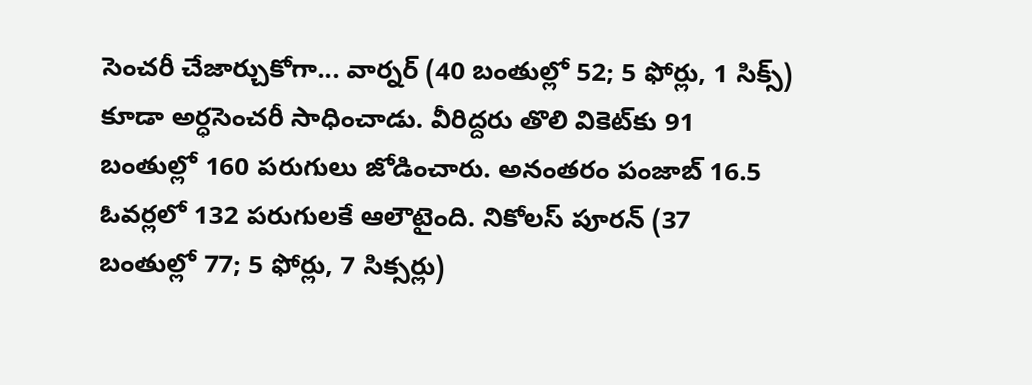సెంచరీ చేజార్చుకోగా... వార్నర్‌ (40 బంతుల్లో 52; 5 ఫోర్లు, 1 సిక్స్‌) కూడా అర్ధసెంచరీ సాధించాడు. వీరిద్దరు తొలి వికెట్‌కు 91 బంతుల్లో 160 పరుగులు జోడించారు. అనంతరం పంజాబ్‌ 16.5 ఓవర్లలో 132 పరుగులకే ఆలౌటైంది. నికోలస్‌ పూరన్‌ (37 బంతుల్లో 77; 5 ఫోర్లు, 7 సిక్సర్లు)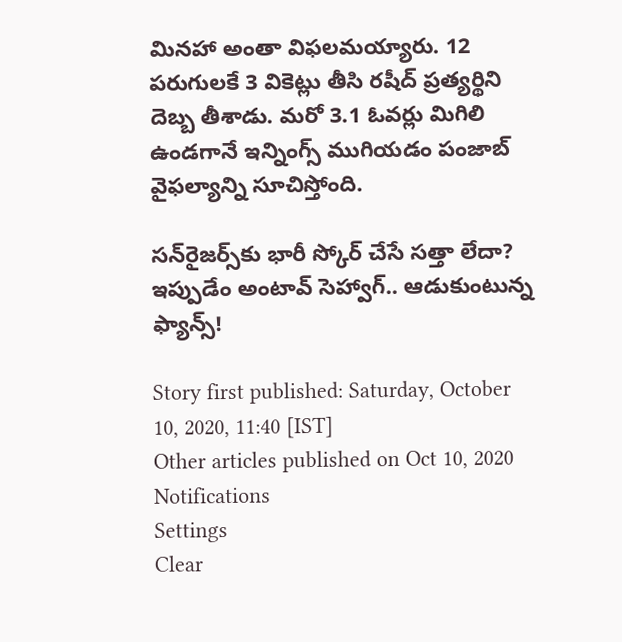మినహా అంతా విఫలమయ్యారు. 12 పరుగులకే 3 వికెట్లు తీసి రషీద్‌ ప్రత్యర్థిని దెబ్బ తీశాడు. మరో 3.1 ఓవర్లు మిగిలి ఉండగానే ఇన్నింగ్స్‌ ముగియడం పంజాబ్‌ వైఫల్యాన్ని సూచిస్తోంది.

సన్‌రైజర్స్‌కు భారీ స్కోర్ చేసే సత్తా లేదా? ఇప్పుడేం అంటావ్ సెహ్వాగ్.. ఆడుకుంటున్న ఫ్యాన్స్!

Story first published: Saturday, October 10, 2020, 11:40 [IST]
Other articles published on Oct 10, 2020
Notifications
Settings
Clear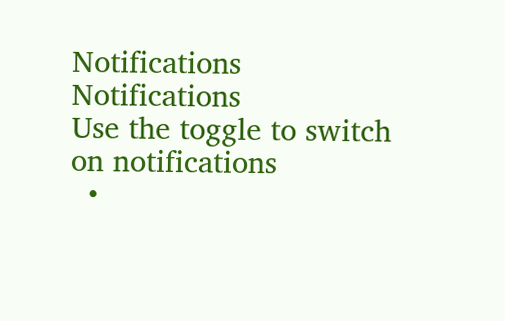Notifications
Notifications
Use the toggle to switch on notifications
  •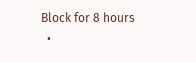Block for 8 hours
  •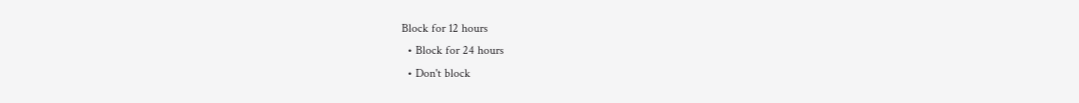Block for 12 hours
  • Block for 24 hours
  • Don't block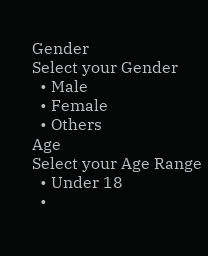Gender
Select your Gender
  • Male
  • Female
  • Others
Age
Select your Age Range
  • Under 18
  •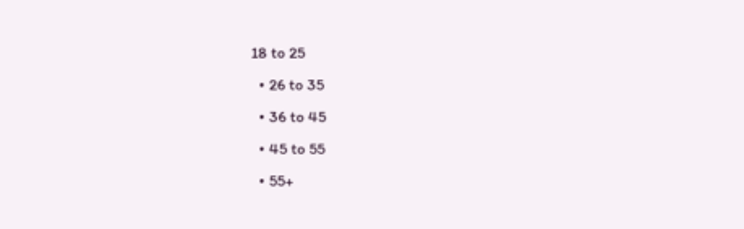18 to 25
  • 26 to 35
  • 36 to 45
  • 45 to 55
  • 55+